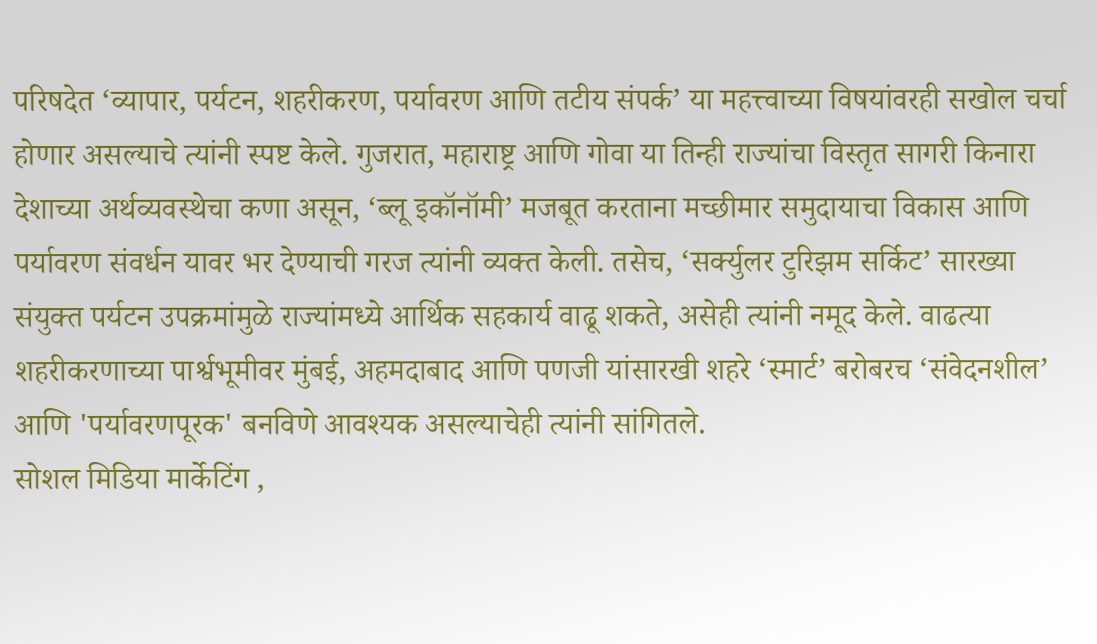परिषदेत ‘व्यापार, पर्यटन, शहरीकरण, पर्यावरण आणि तटीय संपर्क’ या महत्त्वाच्या विषयांवरही सखोल चर्चा होणार असल्याचे त्यांनी स्पष्ट केले. गुजरात, महाराष्ट्र आणि गोवा या तिन्ही राज्यांचा विस्तृत सागरी किनारा देशाच्या अर्थव्यवस्थेचा कणा असून, ‘ब्लू इकॉनॉमी’ मजबूत करताना मच्छीमार समुदायाचा विकास आणि पर्यावरण संवर्धन यावर भर देण्याची गरज त्यांनी व्यक्त केली. तसेच, ‘सर्क्युलर टुरिझम सर्किट’ सारख्या संयुक्त पर्यटन उपक्रमांमुळे राज्यांमध्ये आर्थिक सहकार्य वाढू शकते, असेही त्यांनी नमूद केले. वाढत्या शहरीकरणाच्या पार्श्वभूमीवर मुंबई, अहमदाबाद आणि पणजी यांसारखी शहरे ‘स्मार्ट’ बरोबरच ‘संवेदनशील’ आणि 'पर्यावरणपूरक' बनविणे आवश्यक असल्याचेही त्यांनी सांगितले.
सोशल मिडिया मार्केटिंग ,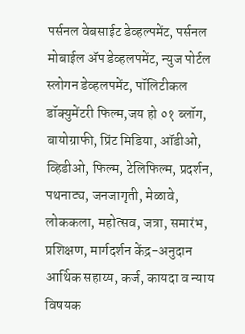पर्सनल वेबसाईट डेव्हल्पमेंट, पर्सनल मोबाईल ॲप डेव्हलपमेंट, न्युज पोर्टल स्लोगन डेव्हलपमेंट, पॉलिटीकल डॉक्युमेंटरी फिल्म,जय हो ०१ ब्लॉग, बायोग्राफी, प्रिंट मिडिया, ऑडीओ, व्हिडीओ, फिल्म, टेलिफिल्म, प्रदर्शन, पथनाट्य, जनजागृती, मेळावे, लोककला, महोत्सव, जत्रा, समारंभ, प्रशिक्षण, मार्गदर्शन केंद्र-अनुदान आर्थिक सहाय्य, कर्ज, कायदा व न्याय विषयक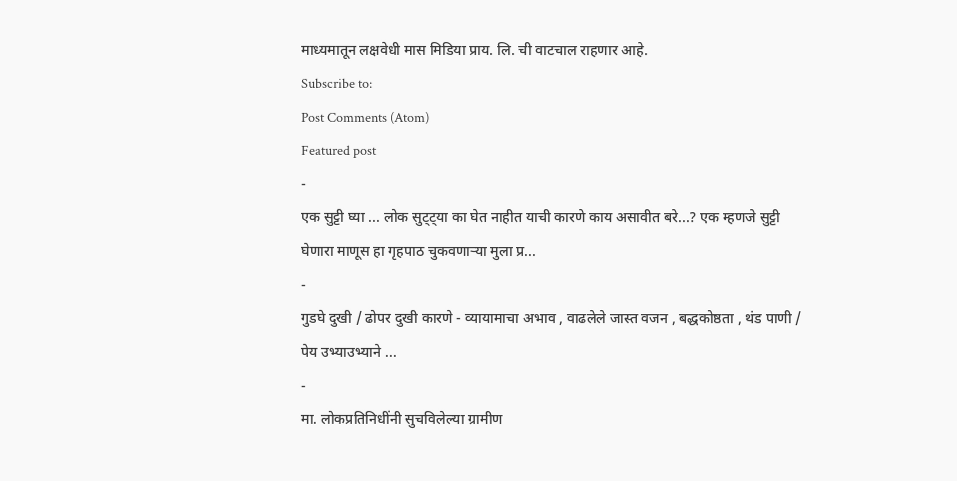माध्यमातून लक्षवेधी मास मिडिया प्राय. लि. ची वाटचाल राहणार आहे.
Subscribe to:
Post Comments (Atom)
Featured post
-
एक सुट्टी घ्या ... लोक सुट्ट्या का घेत नाहीत याची कारणे काय असावीत बरे...? एक म्हणजे सुट्टी घेणारा माणूस हा गृहपाठ चुकवणाऱ्या मुला प्र...
-
गुडघे दुखी / ढोपर दुखी कारणे - व्यायामाचा अभाव , वाढलेले जास्त वजन , बद्धकोष्ठता , थंड पाणी / पेय उभ्याउभ्याने ...
-
मा. लोकप्रतिनिधींनी सुचविलेल्या ग्रामीण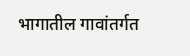भागातील गावांतर्गत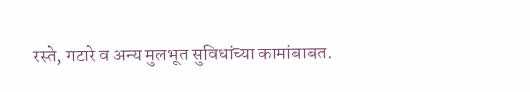रस्ते, गटारे व अन्य मुलभूत सुविधांच्या कामांबाबत.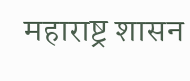महाराष्ट्र शासन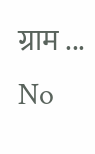ग्राम ...
No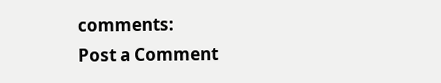comments:
Post a Comment